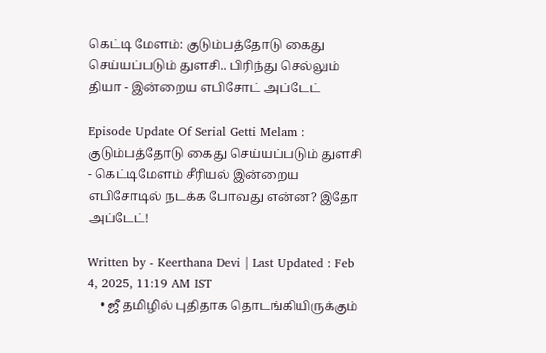கெட்டி மேளம்: குடும்பத்தோடு கைது செய்யப்படும் துளசி.. பிரிந்து செல்லும் தியா - இன்றைய எபிசோட் அப்டேட்

Episode Update Of Serial Getti Melam : குடும்பத்தோடு கைது செய்யப்படும் துளசி - கெட்டிமேளம் சீரியல் இன்றைய எபிசோடில் நடக்க போவது என்ன? இதோ அப்டேட்!

Written by - Keerthana Devi | Last Updated : Feb 4, 2025, 11:19 AM IST
    • ஜீ தமிழில் புதிதாக தொடங்கியிருக்கும்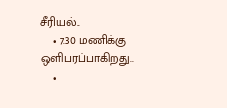சீரியல்..
    • 7.30 மணிக்கு ஒளிபரப்பாகிறது..
    •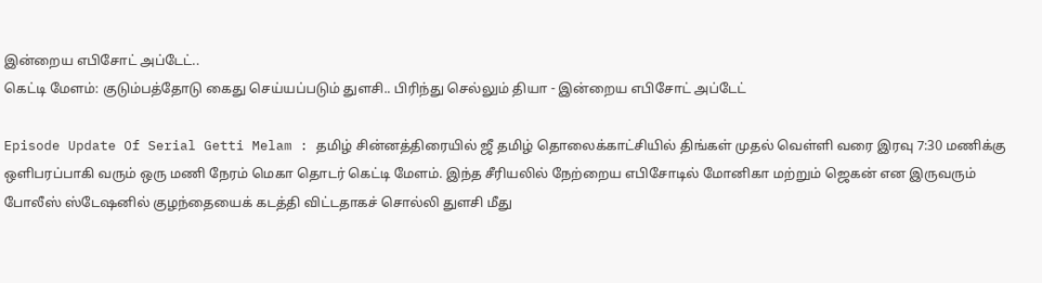இன்றைய எபிசோட் அப்டேட்..
கெட்டி மேளம்: குடும்பத்தோடு கைது செய்யப்படும் துளசி.. பிரிந்து செல்லும் தியா - இன்றைய எபிசோட் அப்டேட்

Episode Update Of Serial Getti Melam : தமிழ் சின்னத்திரையில் ஜீ தமிழ் தொலைக்காட்சியில் திங்கள் முதல் வெள்ளி வரை இரவு 7:30 மணிக்கு ஒளிபரப்பாகி வரும் ஒரு மணி நேரம் மெகா தொடர் கெட்டி மேளம். இந்த சீரியலில் நேற்றைய எபிசோடில் மோனிகா மற்றும் ஜெகன் என இருவரும் போலீஸ் ஸ்டேஷனில் குழந்தையைக் கடத்தி விட்டதாகச் சொல்லி துளசி மீது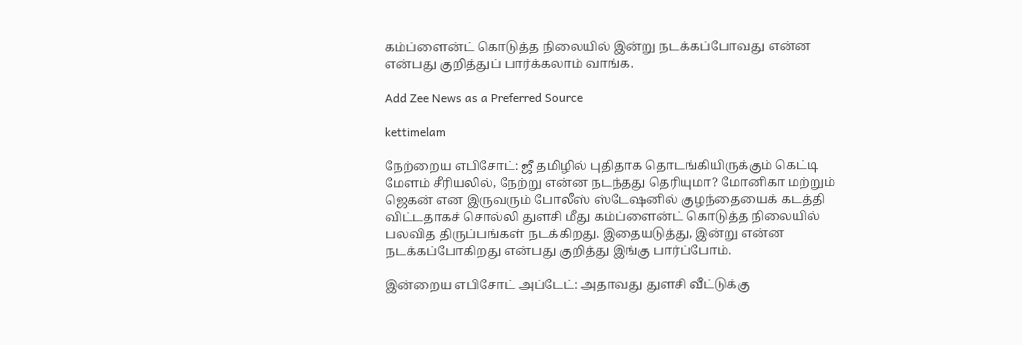கம்ப்ளைன்ட் கொடுத்த நிலையில் இன்று நடக்கப்போவது என்ன என்பது குறித்துப் பார்க்கலாம் வாங்க.

Add Zee News as a Preferred Source

kettimelam

நேற்றைய எபிசோட்: ஜீ தமிழில் புதிதாக தொடங்கியிருக்கும் கெட்டி மேளம் சீரியலில், நேற்று என்ன நடந்தது தெரியுமா? மோனிகா மற்றும் ஜெகன் என இருவரும் போலீஸ் ஸ்டேஷனில் குழந்தையைக் கடத்தி விட்டதாகச் சொல்லி துளசி மீது கம்ப்ளைன்ட் கொடுத்த நிலையில் பலவித திருப்பங்கள் நடக்கிறது. இதையடுத்து, இன்று என்ன நடக்கப்போகிறது என்பது குறித்து இங்கு பார்ப்போம்.

இன்றைய எபிசோட் அப்டேட்: அதாவது துளசி வீட்டுக்கு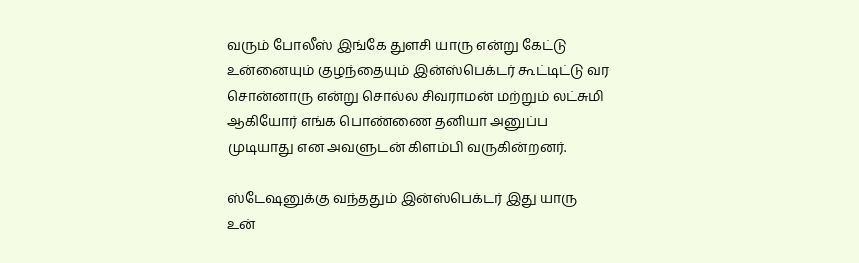வரும் போலீஸ் இங்கே துளசி யாரு என்று கேட்டு உன்னையும் குழந்தையும் இன்ஸ்பெக்டர் கூட்டிட்டு வர சொன்னாரு என்று சொல்ல சிவராமன் மற்றும் லட்சுமி ஆகியோர் எங்க பொண்ணை தனியா அனுப்ப முடியாது என அவளுடன் கிளம்பி வருகின்றனர்.

ஸ்டேஷனுக்கு வந்ததும் இன்ஸ்பெக்டர் இது யாரு உன்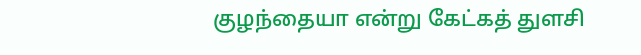குழந்தையா என்று கேட்கத் துளசி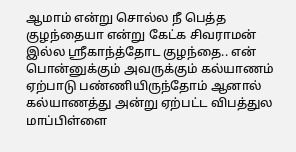ஆமாம் என்று சொல்ல நீ பெத்த குழந்தையா என்று கேட்க சிவராமன் இல்ல ஸ்ரீகாந்த்தோட குழந்தை.. என் பொன்னுக்கும் அவருக்கும் கல்யாணம் ஏற்பாடு பண்ணியிருந்தோம் ஆனால் கல்யாணத்து அன்று ஏற்பட்ட விபத்துல மாப்பிள்ளை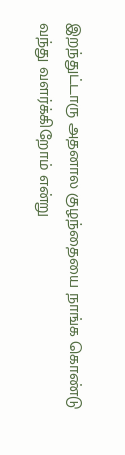இறந்துட்டாரு அதனால குழந்தையை நாங்க கொண்டு வந்து வளர்க்கிறோம் என்று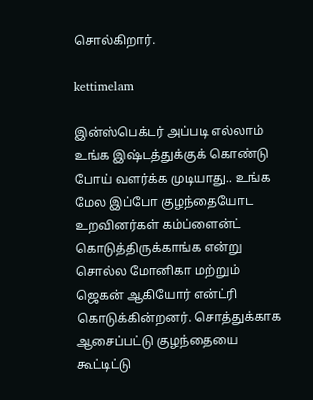சொல்கிறார்.

kettimelam

இன்ஸ்பெக்டர் அப்படி எல்லாம் உங்க இஷ்டத்துக்குக் கொண்டு போய் வளர்க்க முடியாது.. உங்க மேல இப்போ குழந்தையோட உறவினர்கள் கம்ப்ளைன்ட் கொடுத்திருக்காங்க என்று சொல்ல மோனிகா மற்றும் ஜெகன் ஆகியோர் என்ட்ரி கொடுக்கின்றனர். சொத்துக்காக ஆசைப்பட்டு குழந்தையை கூட்டிட்டு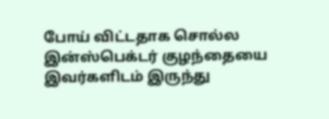போய் விட்டதாக சொல்ல இன்ஸ்பெக்டர் குழந்தையை இவர்களிடம் இருந்து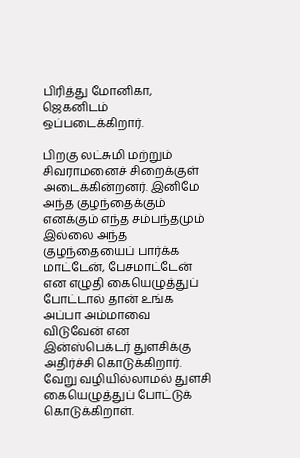பிரித்து மோனிகா, ஜெகனிடம் ஒப்படைக்கிறார்.

பிறகு லட்சுமி மற்றும் சிவராமனைச் சிறைக்குள் அடைக்கின்றனர். இனிமே அந்த குழந்தைக்கும் எனக்கும் எந்த சம்பந்தமும் இல்லை அந்த குழந்தையைப் பார்க்க மாட்டேன், பேசமாட்டேன் என எழுதி கையெழுத்துப் போட்டால் தான் உங்க அப்பா அம்மாவை விடுவேன் என இன்ஸ்பெக்டர் துளசிக்கு அதிர்ச்சி கொடுக்கிறார். வேறு வழியில்லாமல் துளசி கையெழுத்துப் போட்டுக் கொடுக்கிறாள்.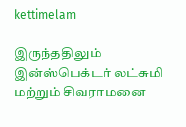kettimelam

இருந்ததிலும் இன்ஸ்பெக்டர் லட்சுமி மற்றும் சிவராமனை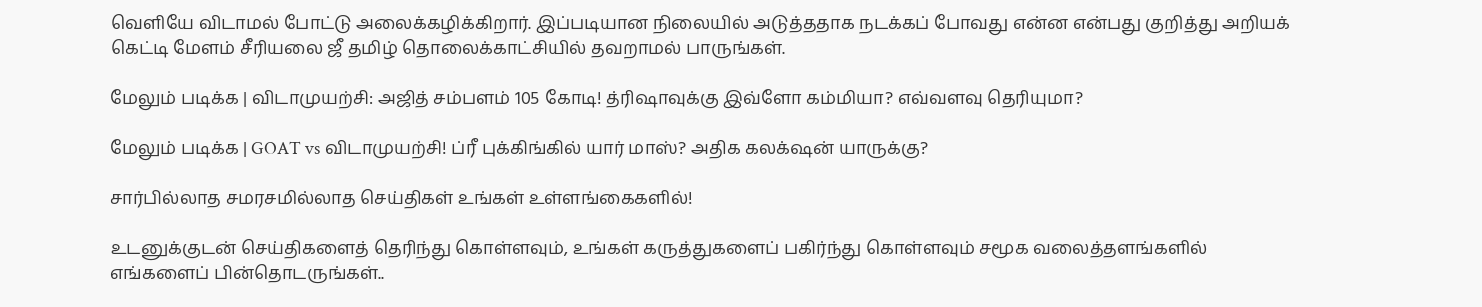வெளியே விடாமல் போட்டு அலைக்கழிக்கிறார். இப்படியான நிலையில் அடுத்ததாக நடக்கப் போவது என்ன என்பது குறித்து அறியக் கெட்டி மேளம் சீரியலை ஜீ தமிழ் தொலைக்காட்சியில் தவறாமல் பாருங்கள்.

மேலும் படிக்க | விடாமுயற்சி: அஜித் சம்பளம் 105 கோடி! த்ரிஷாவுக்கு இவ்ளோ கம்மியா? எவ்வளவு தெரியுமா?

மேலும் படிக்க | GOAT vs விடாமுயற்சி! ப்ரீ புக்கிங்கில் யார் மாஸ்? அதிக கலக்‌ஷன் யாருக்கு?

சார்பில்லாத சமரசமில்லாத செய்திகள் உங்கள் உள்ளங்கைகளில்!

உடனுக்குடன் செய்திகளைத் தெரிந்து கொள்ளவும், உங்கள் கருத்துகளைப் பகிர்ந்து கொள்ளவும் சமூக வலைத்தளங்களில் எங்களைப் பின்தொடருங்கள்..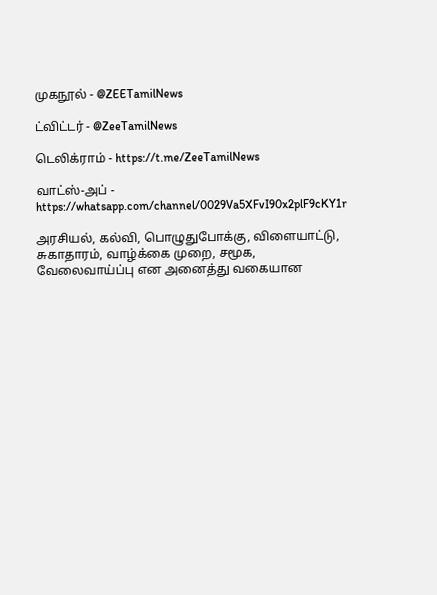முகநூல் - @ZEETamilNews

ட்விட்டர் - @ZeeTamilNews

டெலிக்ராம் - https://t.me/ZeeTamilNews

வாட்ஸ்-அப் - https://whatsapp.com/channel/0029Va5XFvI90x2plF9cKY1r

அரசியல், கல்வி, பொழுதுபோக்கு, விளையாட்டு, சுகாதாரம், வாழ்க்கை முறை, சமூக, வேலைவாய்ப்பு என அனைத்து வகையான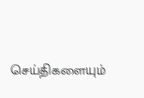செய்திகளையும்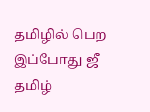தமிழில் பெற இப்போது ஜீ தமிழ்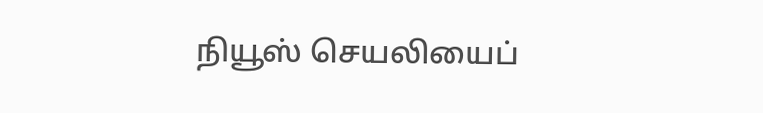நியூஸ் செயலியைப்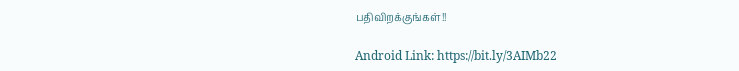பதிவிறக்குங்கள்!!

Android Link: https://bit.ly/3AIMb22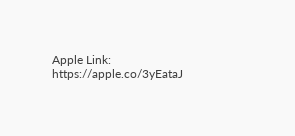Apple Link: https://apple.co/3yEataJ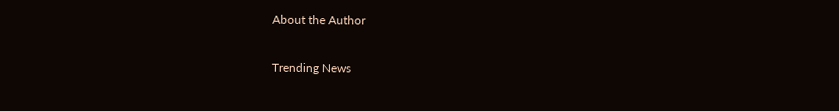About the Author

Trending News